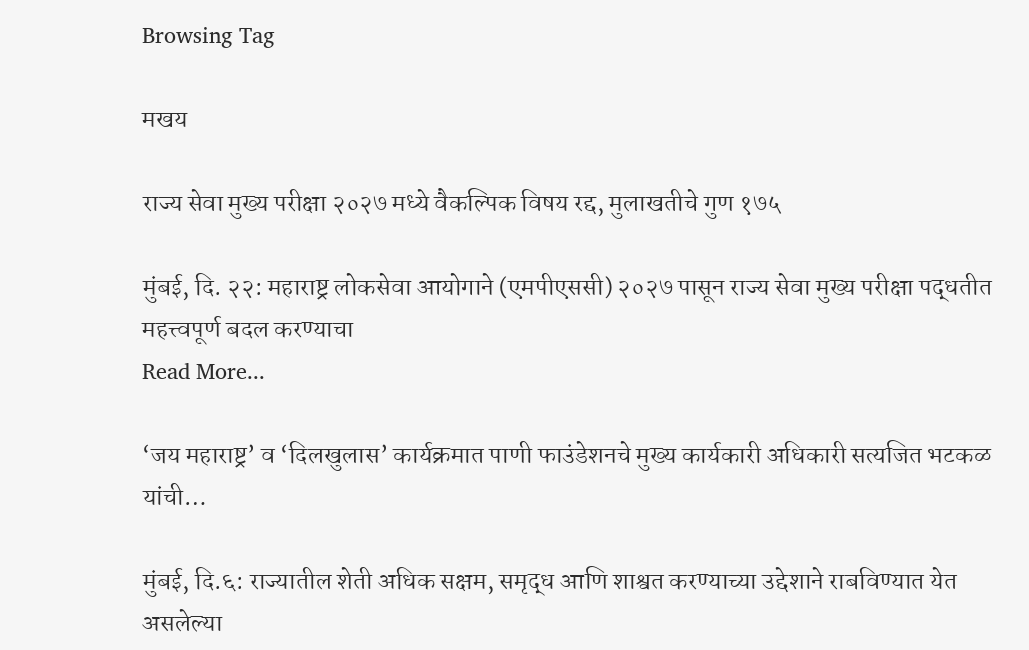Browsing Tag

मखय

राज्य सेवा मुख्य परीक्षा २०२७ मध्ये वैकल्पिक विषय रद्द, मुलाखतीचे गुण १७५

मुंबई, दि. २२: महाराष्ट्र लोकसेवा आयोगाने (एमपीएससी) २०२७ पासून राज्य सेवा मुख्य परीक्षा पद्धतीत महत्त्वपूर्ण बदल करण्याचा
Read More...

‘जय महाराष्ट्र’ व ‘दिलखुलास’ कार्यक्रमात पाणी फाउंडेशनचे मुख्य कार्यकारी अधिकारी सत्यजित भटकळ यांची…

मुंबई, दि.६: राज्यातील शेती अधिक सक्षम, समृद्ध आणि शाश्वत करण्याच्या उद्देशाने राबविण्यात येत असलेल्या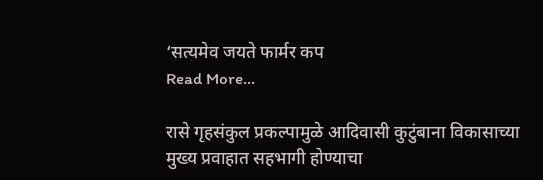‘सत्यमेव जयते फार्मर कप
Read More...

रासे गृहसंकुल प्रकल्पामुळे आदिवासी कुटुंबाना विकासाच्या मुख्य प्रवाहात सहभागी होण्याचा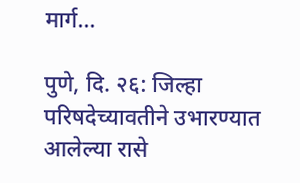मार्ग…

पुणे, दि. २६: जिल्हा परिषदेच्यावतीने उभारण्यात आलेल्या रासे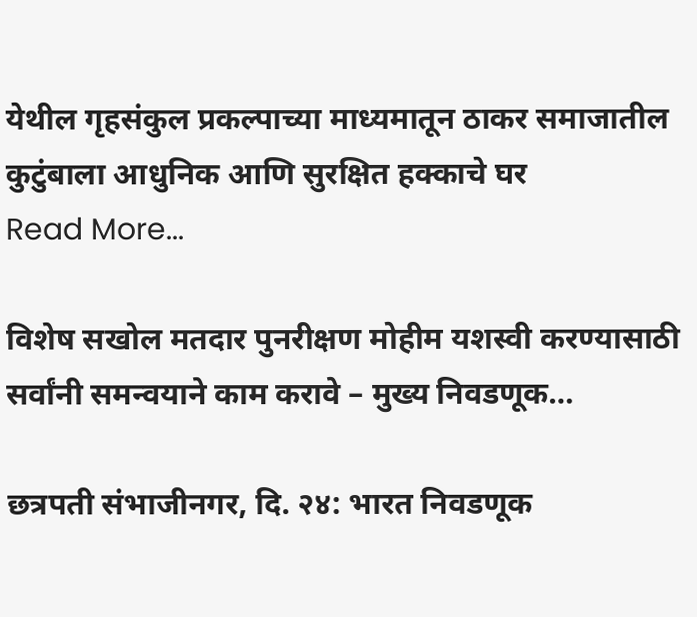येथील गृहसंकुल प्रकल्पाच्या माध्यमातून ठाकर समाजातील कुटुंबाला आधुनिक आणि सुरक्षित हक्काचे घर
Read More...

विशेष सखोल मतदार पुनरीक्षण मोहीम यशस्वी करण्यासाठी सर्वांनी समन्वयाने काम करावे – मुख्य निवडणूक…

छत्रपती संभाजीनगर, दि. २४: भारत निवडणूक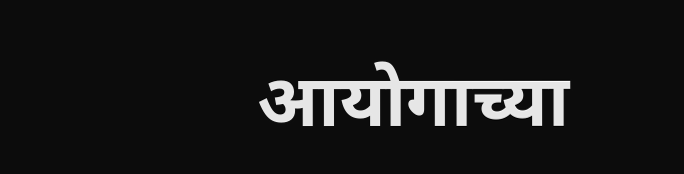आयोगाच्या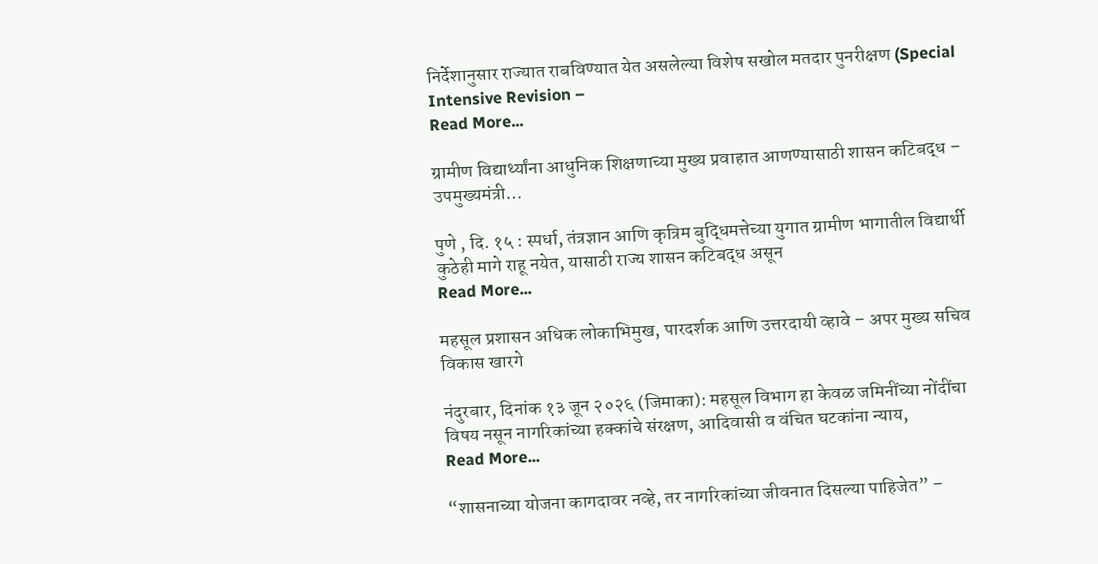निर्देशानुसार राज्यात राबविण्यात येत असलेल्या विशेष सखोल मतदार पुनरीक्षण (Special Intensive Revision –
Read More...

ग्रामीण विद्यार्थ्यांना आधुनिक शिक्षणाच्या मुख्य प्रवाहात आणण्यासाठी शासन कटिबद्ध – उपमुख्यमंत्री…

पुणे , दि. १५ : स्पर्धा, तंत्रज्ञान आणि कृत्रिम बुद्धिमत्तेच्या युगात ग्रामीण भागातील विद्यार्थी कुठेही मागे राहू नयेत, यासाठी राज्य शासन कटिबद्ध असून
Read More...

महसूल प्रशासन अधिक लोकाभिमुख, पारदर्शक आणि उत्तरदायी व्हावे – अपर मुख्य सचिव विकास खारगे

नंदुरबार, दिनांक १३ जून २०२६ (जिमाका): महसूल विभाग हा केवळ जमिनींच्या नोंदींचा विषय नसून नागरिकांच्या हक्कांचे संरक्षण, आदिवासी व वंचित घटकांना न्याय,
Read More...

“शासनाच्या योजना कागदावर नव्हे, तर नागरिकांच्या जीवनात दिसल्या पाहिजेत” –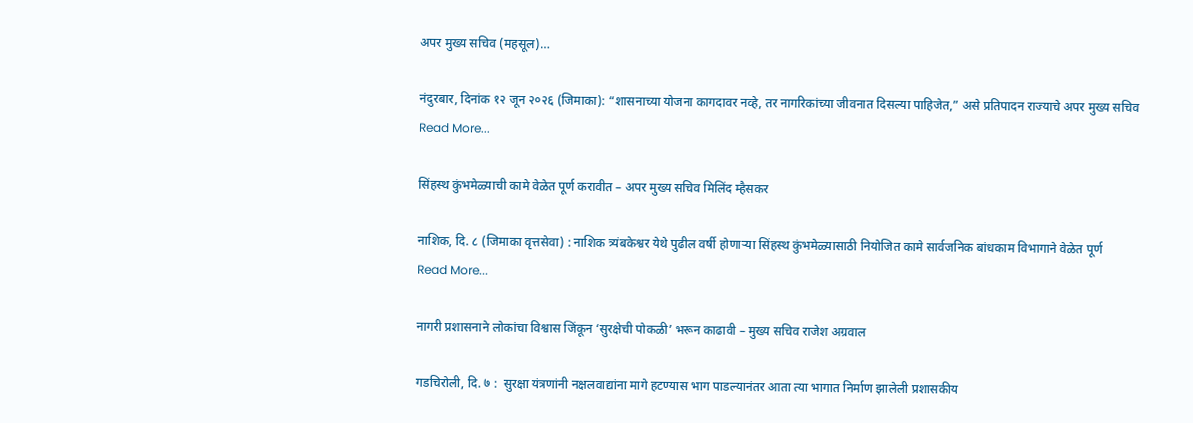अपर मुख्य सचिव (महसूल)…

नंदुरबार, दिनांक १२ जून २०२६ (जिमाका): “शासनाच्या योजना कागदावर नव्हे, तर नागरिकांच्या जीवनात दिसल्या पाहिजेत,” असे प्रतिपादन राज्याचे अपर मुख्य सचिव
Read More...

सिंहस्थ कुंभमेळ्याची कामे वेळेत पूर्ण करावीत – अपर मुख्य सचिव मिलिंद म्हैसकर

नाशिक, दि. ८ (जिमाका वृत्तसेवा) : नाशिक त्र्यंबकेश्वर येथे पुढील वर्षी होणाऱ्या सिंहस्थ कुंभमेळ्यासाठी नियोजित कामे सार्वजनिक बांधकाम विभागाने वेळेत पूर्ण
Read More...

नागरी प्रशासनाने लोकांचा विश्वास जिंकून ‘सुरक्षेची पोकळी’ भरून काढावी – मुख्य सचिव राजेश अग्रवाल

गडचिरोली, दि. ७ :  सुरक्षा यंत्रणांनी नक्षलवाद्यांना मागे हटण्यास भाग पाडल्यानंतर आता त्या भागात निर्माण झालेली प्रशासकीय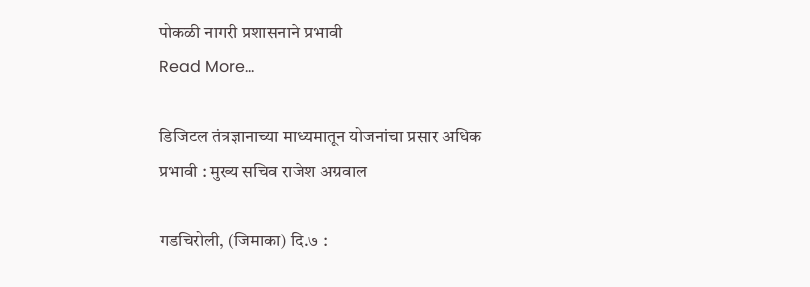पोकळी नागरी प्रशासनाने प्रभावी
Read More...

डिजिटल तंत्रज्ञानाच्या माध्यमातून योजनांचा प्रसार अधिक प्रभावी : मुख्य सचिव राजेश अग्रवाल

गडचिरोली, (जिमाका) दि.७ :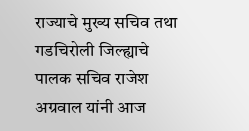राज्याचे मुख्य सचिव तथा गडचिरोली जिल्ह्याचे पालक सचिव राजेश अग्रवाल यांनी आज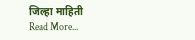जिल्हा माहिती
Read More...